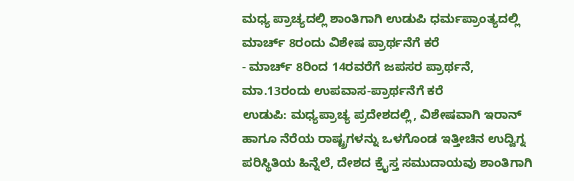ಮಧ್ಯ ಪ್ರಾಚ್ಯದಲ್ಲಿ ಶಾಂತಿಗಾಗಿ ಉಡುಪಿ ಧರ್ಮಪ್ರಾಂತ್ಯದಲ್ಲಿ ಮಾರ್ಚ್ 8ರಂದು ವಿಶೇಷ ಪ್ರಾರ್ಥನೆಗೆ ಕರೆ
- ಮಾರ್ಚ್ 8ರಿಂದ 14ರವರೆಗೆ ಜಪಸರ ಪ್ರಾರ್ಥನೆ, ಮಾ.13ರಂದು ಉಪವಾಸ-ಪ್ರಾರ್ಥನೆಗೆ ಕರೆ
ಉಡುಪಿ: ಮಧ್ಯಪ್ರಾಚ್ಯ ಪ್ರದೇಶದಲ್ಲಿ, ವಿಶೇಷವಾಗಿ ಇರಾನ್ ಹಾಗೂ ನೆರೆಯ ರಾಷ್ಟ್ರಗಳನ್ನು ಒಳಗೊಂಡ ಇತ್ತೀಚಿನ ಉದ್ವಿಗ್ನ ಪರಿಸ್ಥಿತಿಯ ಹಿನ್ನೆಲೆ, ದೇಶದ ಕ್ರೈಸ್ತ ಸಮುದಾಯವು ಶಾಂತಿಗಾಗಿ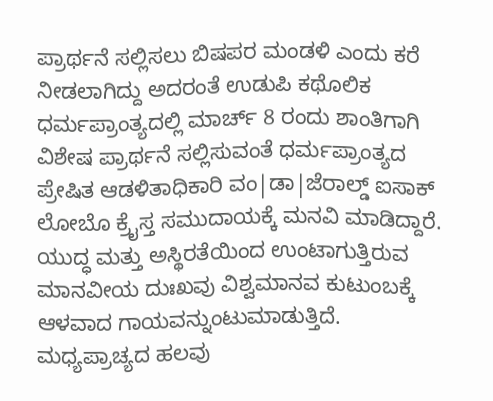ಪ್ರಾರ್ಥನೆ ಸಲ್ಲಿಸಲು ಬಿಷಪರ ಮಂಡಳಿ ಎಂದು ಕರೆ ನೀಡಲಾಗಿದ್ದು ಅದರಂತೆ ಉಡುಪಿ ಕಥೊಲಿಕ ಧರ್ಮಪ್ರಾಂತ್ಯದಲ್ಲಿ ಮಾರ್ಚ್ 8 ರಂದು ಶಾಂತಿಗಾಗಿ ವಿಶೇಷ ಪ್ರಾರ್ಥನೆ ಸಲ್ಲಿಸುವಂತೆ ಧರ್ಮಪ್ರಾಂತ್ಯದ ಪ್ರೇಷಿತ ಆಡಳಿತಾಧಿಕಾರಿ ವಂ|ಡಾ|ಜೆರಾಲ್ಡ್ ಐಸಾಕ್ ಲೋಬೊ ಕ್ರೈಸ್ತ ಸಮುದಾಯಕ್ಕೆ ಮನವಿ ಮಾಡಿದ್ದಾರೆ.
ಯುದ್ಧ ಮತ್ತು ಅಸ್ಥಿರತೆಯಿಂದ ಉಂಟಾಗುತ್ತಿರುವ ಮಾನವೀಯ ದುಃಖವು ವಿಶ್ವಮಾನವ ಕುಟುಂಬಕ್ಕೆ ಆಳವಾದ ಗಾಯವನ್ನುಂಟುಮಾಡುತ್ತಿದೆ. ಮಧ್ಯಪ್ರಾಚ್ಯದ ಹಲವು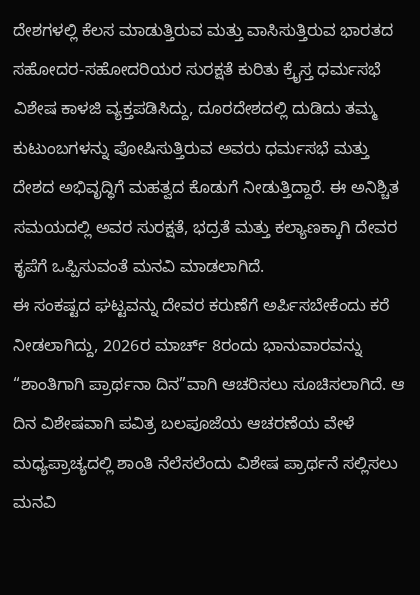ದೇಶಗಳಲ್ಲಿ ಕೆಲಸ ಮಾಡುತ್ತಿರುವ ಮತ್ತು ವಾಸಿಸುತ್ತಿರುವ ಭಾರತದ ಸಹೋದರ-ಸಹೋದರಿಯರ ಸುರಕ್ಷತೆ ಕುರಿತು ಕ್ರೈಸ್ತ ಧರ್ಮಸಭೆ ವಿಶೇಷ ಕಾಳಜಿ ವ್ಯಕ್ತಪಡಿಸಿದ್ದು, ದೂರದೇಶದಲ್ಲಿ ದುಡಿದು ತಮ್ಮ ಕುಟುಂಬಗಳನ್ನು ಪೋಷಿಸುತ್ತಿರುವ ಅವರು ಧರ್ಮಸಭೆ ಮತ್ತು ದೇಶದ ಅಭಿವೃದ್ಧಿಗೆ ಮಹತ್ವದ ಕೊಡುಗೆ ನೀಡುತ್ತಿದ್ದಾರೆ. ಈ ಅನಿಶ್ಚಿತ ಸಮಯದಲ್ಲಿ ಅವರ ಸುರಕ್ಷತೆ, ಭದ್ರತೆ ಮತ್ತು ಕಲ್ಯಾಣಕ್ಕಾಗಿ ದೇವರ ಕೃಪೆಗೆ ಒಪ್ಪಿಸುವಂತೆ ಮನವಿ ಮಾಡಲಾಗಿದೆ.
ಈ ಸಂಕಷ್ಟದ ಘಟ್ಟವನ್ನು ದೇವರ ಕರುಣೆಗೆ ಅರ್ಪಿಸಬೇಕೆಂದು ಕರೆ ನೀಡಲಾಗಿದ್ದು, 2026ರ ಮಾರ್ಚ್ 8ರಂದು ಭಾನುವಾರವನ್ನು “ಶಾಂತಿಗಾಗಿ ಪ್ರಾರ್ಥನಾ ದಿನ”ವಾಗಿ ಆಚರಿಸಲು ಸೂಚಿಸಲಾಗಿದೆ. ಆ ದಿನ ವಿಶೇಷವಾಗಿ ಪವಿತ್ರ ಬಲಪೂಜೆಯ ಆಚರಣೆಯ ವೇಳೆ ಮಧ್ಯಪ್ರಾಚ್ಯದಲ್ಲಿ ಶಾಂತಿ ನೆಲೆಸಲೆಂದು ವಿಶೇಷ ಪ್ರಾರ್ಥನೆ ಸಲ್ಲಿಸಲು ಮನವಿ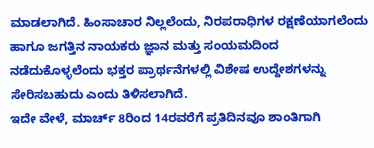ಮಾಡಲಾಗಿದೆ. ಹಿಂಸಾಚಾರ ನಿಲ್ಲಲೆಂದು, ನಿರಪರಾಧಿಗಳ ರಕ್ಷಣೆಯಾಗಲೆಂದು ಹಾಗೂ ಜಗತ್ತಿನ ನಾಯಕರು ಜ್ಞಾನ ಮತ್ತು ಸಂಯಮದಿಂದ ನಡೆದುಕೊಳ್ಳಲೆಂದು ಭಕ್ತರ ಪ್ರಾರ್ಥನೆಗಳಲ್ಲಿ ವಿಶೇಷ ಉದ್ದೇಶಗಳನ್ನು ಸೇರಿಸಬಹುದು ಎಂದು ತಿಳಿಸಲಾಗಿದೆ.
ಇದೇ ವೇಳೆ, ಮಾರ್ಚ್ 8ರಿಂದ 14ರವರೆಗೆ ಪ್ರತಿದಿನವೂ ಶಾಂತಿಗಾಗಿ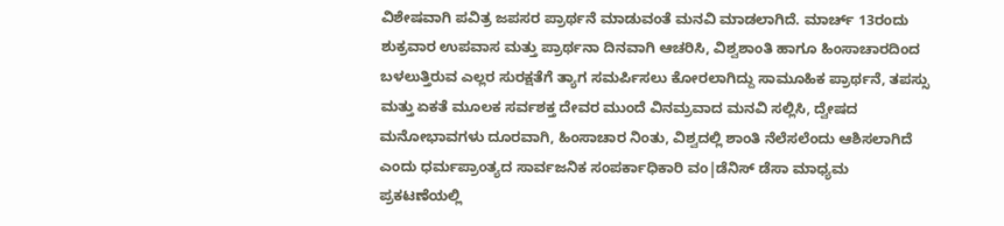ವಿಶೇಷವಾಗಿ ಪವಿತ್ರ ಜಪಸರ ಪ್ರಾರ್ಥನೆ ಮಾಡುವಂತೆ ಮನವಿ ಮಾಡಲಾಗಿದೆ. ಮಾರ್ಚ್ 13ರಂದು ಶುಕ್ರವಾರ ಉಪವಾಸ ಮತ್ತು ಪ್ರಾರ್ಥನಾ ದಿನವಾಗಿ ಆಚರಿಸಿ, ವಿಶ್ವಶಾಂತಿ ಹಾಗೂ ಹಿಂಸಾಚಾರದಿಂದ ಬಳಲುತ್ತಿರುವ ಎಲ್ಲರ ಸುರಕ್ಷತೆಗೆ ತ್ಯಾಗ ಸಮರ್ಪಿಸಲು ಕೋರಲಾಗಿದ್ದು ಸಾಮೂಹಿಕ ಪ್ರಾರ್ಥನೆ, ತಪಸ್ಸು ಮತ್ತು ಏಕತೆ ಮೂಲಕ ಸರ್ವಶಕ್ತ ದೇವರ ಮುಂದೆ ವಿನಮ್ರವಾದ ಮನವಿ ಸಲ್ಲಿಸಿ, ದ್ವೇಷದ ಮನೋಭಾವಗಳು ದೂರವಾಗಿ, ಹಿಂಸಾಚಾರ ನಿಂತು, ವಿಶ್ವದಲ್ಲಿ ಶಾಂತಿ ನೆಲೆಸಲೆಂದು ಆಶಿಸಲಾಗಿದೆ ಎಂದು ಧರ್ಮಪ್ರಾಂತ್ಯದ ಸಾರ್ವಜನಿಕ ಸಂಪರ್ಕಾಧಿಕಾರಿ ವಂ|ಡೆನಿಸ್ ಡೆಸಾ ಮಾಧ್ಯಮ ಪ್ರಕಟಣೆಯಲ್ಲಿ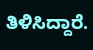ತಿಳಿಸಿದ್ದಾರೆ.